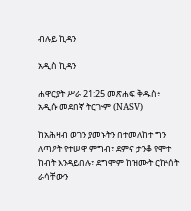ብሉይ ኪዳን

አዲስ ኪዳን

ሐዋርያት ሥራ 21:25 መጽሐፍ ቅዱስ፥ አዲሱ መደበኛ ትርጒም (NASV)

ከአሕዛብ ወገን ያመኑትን በተመለከተ ግን ለጣዖት የተሠዋ ምግብ፣ ደምና ታንቆ የሞተ ከብት እንዳይበሉ፣ ደግሞም ከዝሙት ርኵሰት ራሳቸውን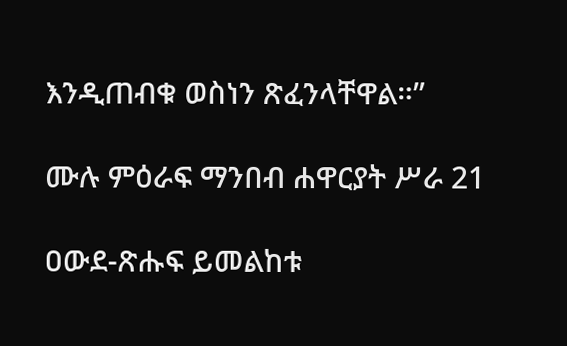እንዲጠብቁ ወስነን ጽፈንላቸዋል።”

ሙሉ ምዕራፍ ማንበብ ሐዋርያት ሥራ 21

ዐውደ-ጽሑፍ ይመልከቱ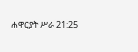ሐዋርያት ሥራ 21:25